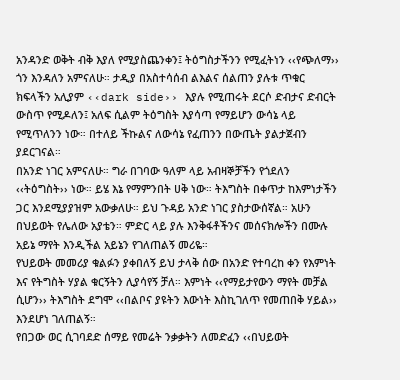አንዳንድ ወቅት ብቅ እያለ የሚያስጨንቀን፤ ትዕግስታችንን የሚፈትነን ‹‹የጭለማ›› ጎን እንዳለን አምናለሁ። ታዲያ በአስተሳሰብ ልእልና ሰልጠን ያሉቱ ጥቁር ክፍላችን አሊያም ‹‹dark side›› እያሉ የሚጠሩት ደርሶ ድብታና ድብርት ውስጥ የሚዶለን፤ አለፍ ሲልም ትዕግስት እያሳጣ የማይሆን ውሳኔ ላይ የሚጥለንን ነው። በተለይ ችኩልና ለውሳኔ የፈጠንን በውጤት ያልታጀብን ያደርገናል።
በአንድ ነገር አምናለሁ። ግራ በገባው ዓለም ላይ አብዛኞቻችን የጎደለን ‹‹ትዕግስት›› ነው። ይሄ እኔ የማምንበት ሀቅ ነው። ትእግስት በቀጥታ ከእምነታችን ጋር እንደሚያያዝም አውቃለሁ። ይህ ጉዳይ አንድ ነገር ያስታውሰኛል። አሁን በህይወት የሌለው አያቴን። ምድር ላይ ያሉ እንቅፋቶችንና መሰናክሎችን በሙሉ አይኔ ማየት እንዲችል አይኔን የገለጠልኝ መሪዬ።
የህይወት መመሪያ ቁልፉን ያቀበለኝ ይህ ታላቅ ሰው በአንድ የተባረከ ቀን የእምነት እና የትግስት ሃያል ቁርኝትን ሊያሳየኝ ቻለ። እምነት ‹‹የማይታየውን ማየት መቻል ሲሆን›› ትእግስት ደግሞ ‹‹በልቦና ያዩትን እውነት እስኪገለጥ የመጠበቅ ሃይል›› እንደሆነ ገለጠልኝ።
የበጋው ወር ሲገባደድ ሰማይ የመሬት ንቃቃትን ለመድፈን ‹‹በህይወት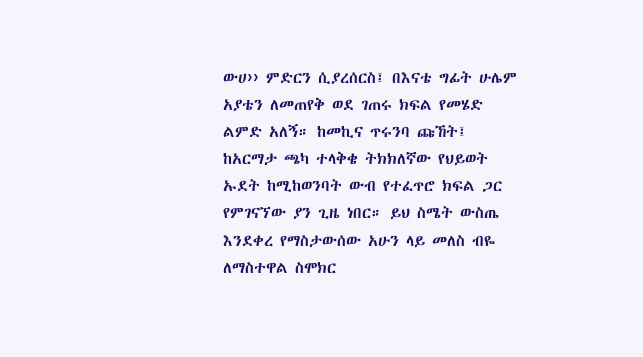ውሀ›› ምድርን ሲያረሰርስ፤ በእናቴ ግፊት ሁሌም አያቴን ለመጠየቅ ወደ ገጠሩ ክፍል የመሄድ ልምድ አለኝ። ከመኪና ጥሩንባ ጩኸት፤ ከአርማታ ጫካ ተላቅቄ ትክክለኛው የህይወት ኡደት ከሚከወንባት ውብ የተፈጥሮ ክፍል ጋር የምገናኘው ያን ጊዜ ነበር። ይህ ስሜት ውስጤ እንደቀረ የማስታውሰው አሁን ላይ መለስ ብዬ ለማስተዋል ስሞክር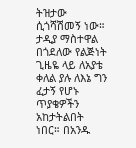ትዝታው ሲጎሻሽመኝ ነው።
ታዲያ ማስተዋል በጎደለው የልጅነት ጊዜዬ ላይ ለአያቴ ቀለል ያሉ ለእኔ ግን ፈታኝ የሆኑ ጥያቄዎችን አከታትልበት ነበር። በአንዱ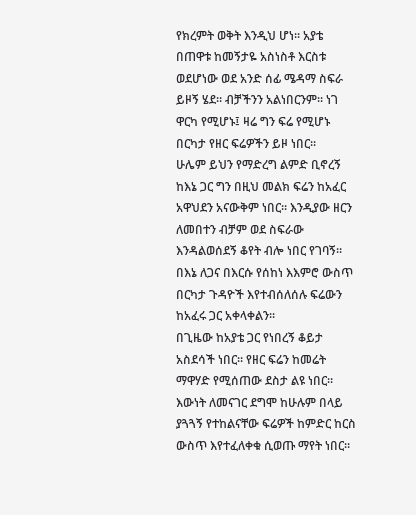የክረምት ወቅት እንዲህ ሆነ። አያቴ በጠዋቱ ከመኝታዬ አስነስቶ እርስቱ ወደሆነው ወደ አንድ ሰፊ ሜዳማ ስፍራ ይዞኝ ሄደ። ብቻችንን አልነበርንም። ነገ ዋርካ የሚሆኑ፤ ዛሬ ግን ፍሬ የሚሆኑ በርካታ የዘር ፍሬዎችን ይዞ ነበር።
ሁሌም ይህን የማድረግ ልምድ ቢኖረኝ ከእኔ ጋር ግን በዚህ መልክ ፍሬን ከአፈር አዋህደን አናውቅም ነበር። እንዲያው ዘርን ለመበተን ብቻም ወደ ስፍራው እንዳልወሰደኝ ቆየት ብሎ ነበር የገባኝ። በእኔ ለጋና በእርሱ የሰከነ እእምሮ ውስጥ በርካታ ጉዳዮች እየተብሰለሰሉ ፍሬውን ከአፈሩ ጋር አቀላቀልን።
በጊዜው ከአያቴ ጋር የነበረኝ ቆይታ አስደሳች ነበር። የዘር ፍሬን ከመሬት ማዋሃድ የሚሰጠው ደስታ ልዩ ነበር። እውነት ለመናገር ደግሞ ከሁሉም በላይ ያጓጓኝ የተከልናቸው ፍሬዎች ከምድር ከርስ ውስጥ እየተፈለቀቁ ሲወጡ ማየት ነበር።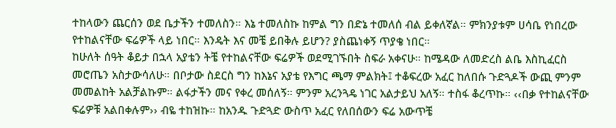ተከላውን ጨርሰን ወደ ቤታችን ተመለስን። እኔ ተመለስኩ ከምል ግን በድኔ ተመለሰ ብል ይቀለኛል። ምክንያቱም ሀሳቤ የነበረው የተከልናቸው ፍሬዎች ላይ ነበር። እንዴት እና መቼ ይበቅሉ ይሆን? ያስጨነቀኝ ጥያቄ ነበር።
ከሁለት ሰዓት ቆይታ በኋላ አያቴን ትቼ የተከልናቸው ፍሬዎች ወደሚገኙበት ስፍራ አቀናሁ። ከሜዳው ለመድረስ ልቤ እስኪፈርስ መሮጤን አስታውሳለሁ። በቦታው ስደርስ ግን ከእኔና አያቴ የእግር ጫማ ምልክት፤ ተቆፍረው አፈር ከለበሱ ጉድጓዶች ውጪ ምንም መመልከት አልቻልኩም። ልፋታችን መና የቀረ መሰለኝ። ምንም አረንጓዴ ነገር አልታይህ አለኝ። ተስፋ ቆረጥኩ። ‹‹በቃ የተከልናቸው ፍሬዎቹ አልበቀሉም›› ብዬ ተከዝኩ። ከአንዱ ጉድጓድ ውስጥ አፈር የለበሰውን ፍሬ አውጥቼ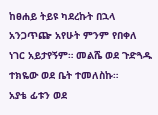ከፀሐይ ትይዩ ካደረኩት በኋላ አንጋጥጬ አየሁት ምንም የበቀለ ነገር አይታየኝም። መልሼ ወደ ጉድጓዱ ተክዬው ወደ ቤት ተመለስኩ።
አያቴ ፊቱን ወደ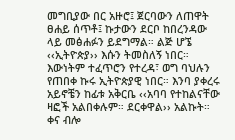መግቢያው በር አዙሮ፤ ጀርባውን ለጠዋት ፀሐይ ሰጥቶ፤ ኩታውን ደርቦ ከበረንዳው ላይ መፅሐፉን ይደግማል። ልጅ ሆኜ ‹‹ኢትዮጵያ›› እሱን ትመስለኝ ነበር። እውነትም ተፈጥሮን የተረዳ፣ ወግ ባህሉን የጠበቀ ኩሩ ኢትዮጵያዊ ነበር። እንባ ያቀረሩ አይኖቼን ከፊቱ አቅርቤ ‹‹አባባ የተከልናቸው ዛፎች አልበቀሉም። ደርቀዋል›› አልኩት። ቀና ብሎ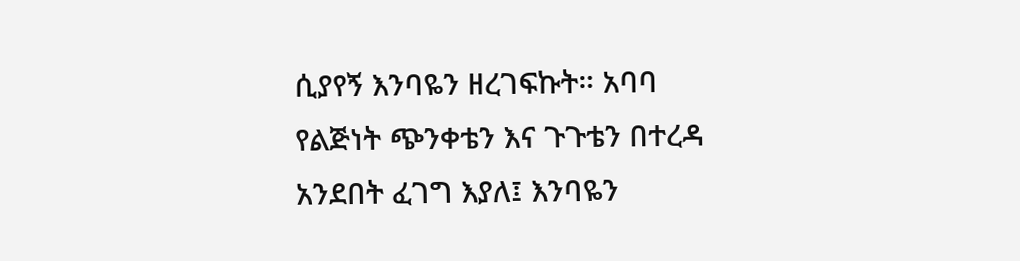ሲያየኝ እንባዬን ዘረገፍኩት። አባባ የልጅነት ጭንቀቴን እና ጉጉቴን በተረዳ አንደበት ፈገግ እያለ፤ እንባዬን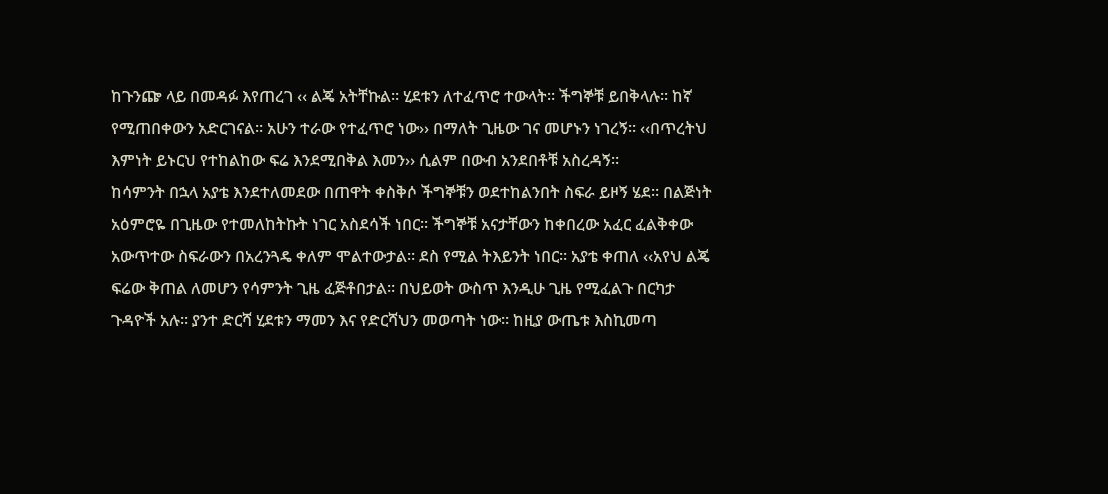ከጉንጬ ላይ በመዳፉ እየጠረገ ‹‹ ልጄ አትቸኩል። ሂደቱን ለተፈጥሮ ተውላት። ችግኞቹ ይበቅላሉ። ከኛ የሚጠበቀውን አድርገናል። አሁን ተራው የተፈጥሮ ነው›› በማለት ጊዜው ገና መሆኑን ነገረኝ። ‹‹በጥረትህ እምነት ይኑርህ የተከልከው ፍሬ እንደሚበቅል እመን›› ሲልም በውብ አንደበቶቹ አስረዳኝ።
ከሳምንት በኋላ አያቴ እንደተለመደው በጠዋት ቀስቅሶ ችግኞቹን ወደተከልንበት ስፍራ ይዞኝ ሄደ። በልጅነት አዕምሮዬ በጊዜው የተመለከትኩት ነገር አስደሳች ነበር። ችግኞቹ አናታቸውን ከቀበረው አፈር ፈልቅቀው አውጥተው ስፍራውን በአረንጓዴ ቀለም ሞልተውታል። ደስ የሚል ትእይንት ነበር። አያቴ ቀጠለ ‹‹አየህ ልጄ ፍሬው ቅጠል ለመሆን የሳምንት ጊዜ ፈጅቶበታል። በህይወት ውስጥ እንዲሁ ጊዜ የሚፈልጉ በርካታ ጉዳዮች አሉ። ያንተ ድርሻ ሂደቱን ማመን እና የድርሻህን መወጣት ነው። ከዚያ ውጤቱ እስኪመጣ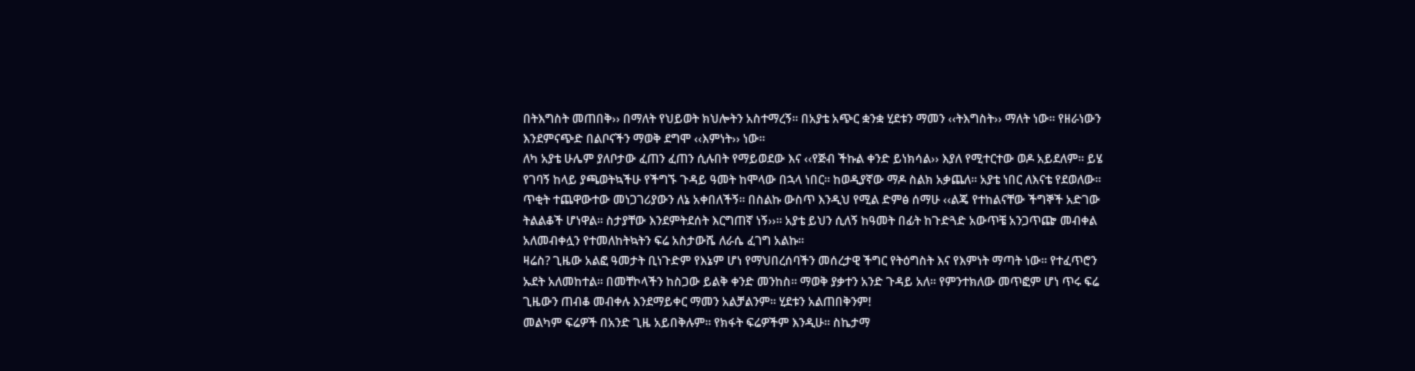በትእግስት መጠበቅ›› በማለት የህይወት ክህሎትን አስተማረኝ። በአያቴ አጭር ቋንቋ ሂደቱን ማመን ‹‹ትእግስት›› ማለት ነው። የዘራነውን እንደምናጭድ በልቦናችን ማወቅ ደግሞ ‹‹እምነት›› ነው።
ለካ አያቴ ሁሌም ያለቦታው ፈጠን ፈጠን ሲሉበት የማይወደው እና ‹‹የጅብ ችኩል ቀንድ ይነክሳል›› እያለ የሚተርተው ወዶ አይደለም። ይሄ የገባኝ ከላይ ያጫወትኳችሁ የችግኙ ጉዳይ ዓመት ከሞላው በኋላ ነበር። ከወዲያኛው ማዶ ስልክ አቃጨለ። አያቴ ነበር ለእናቴ የደወለው። ጥቂት ተጨዋውተው መነጋገሪያውን ለኔ አቀበለችኝ። በስልኩ ውስጥ እንዲህ የሚል ድምፅ ሰማሁ ‹‹ልጄ የተከልናቸው ችግኞች አድገው ትልልቆች ሆነዋል። ስታያቸው እንደምትደሰት እርግጠኛ ነኝ››። አያቴ ይህን ሲለኝ ከዓመት በፊት ከጉድጓድ አውጥቼ አንጋጥጬ መብቀል አለመብቀሏን የተመለከትኳትን ፍሬ አስታውሼ ለራሴ ፈገግ አልኩ።
ዛሬስ? ጊዜው አልፎ ዓመታት ቢነጉድም የእኔም ሆነ የማህበረሰባችን መሰረታዊ ችግር የትዕግስት እና የእምነት ማጣት ነው። የተፈጥሮን ኡደት አለመከተል። በመቸኮላችን ከስጋው ይልቅ ቀንድ መንከስ። ማወቅ ያቃተን አንድ ጉዳይ አለ። የምንተክለው መጥፎም ሆነ ጥሩ ፍሬ ጊዜውን ጠብቆ መብቀሉ እንደማይቀር ማመን አልቻልንም። ሂደቱን አልጠበቅንም!
መልካም ፍሬዎች በአንድ ጊዜ አይበቅሉም። የክፋት ፍሬዎችም እንዲሁ። ስኬታማ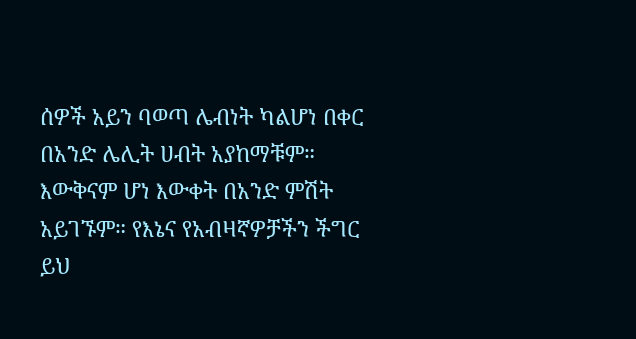ሰዎች አይን ባወጣ ሌብነት ካልሆነ በቀር በአንድ ሌሊት ሀብት አያከማቹም። እውቅናም ሆነ እውቀት በአንድ ምሽት አይገኙም። የእኔና የአብዛኛዎቻችን ችግር ይህ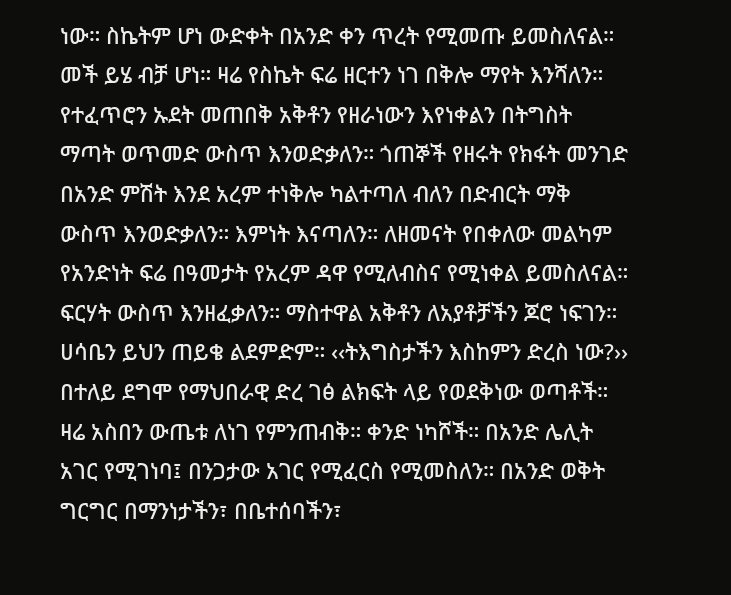ነው። ስኬትም ሆነ ውድቀት በአንድ ቀን ጥረት የሚመጡ ይመስለናል። መች ይሄ ብቻ ሆነ። ዛሬ የስኬት ፍሬ ዘርተን ነገ በቅሎ ማየት እንሻለን። የተፈጥሮን ኡደት መጠበቅ አቅቶን የዘራነውን እየነቀልን በትግስት ማጣት ወጥመድ ውስጥ እንወድቃለን። ጎጠኞች የዘሩት የክፋት መንገድ በአንድ ምሽት እንደ አረም ተነቅሎ ካልተጣለ ብለን በድብርት ማቅ ውስጥ እንወድቃለን። እምነት እናጣለን። ለዘመናት የበቀለው መልካም የአንድነት ፍሬ በዓመታት የአረም ዳዋ የሚለብስና የሚነቀል ይመስለናል። ፍርሃት ውስጥ እንዘፈቃለን። ማስተዋል አቅቶን ለአያቶቻችን ጆሮ ነፍገን።
ሀሳቤን ይህን ጠይቄ ልደምድም። ‹‹ትእግስታችን እስከምን ድረስ ነው?›› በተለይ ደግሞ የማህበራዊ ድረ ገፅ ልክፍት ላይ የወደቅነው ወጣቶች። ዛሬ አስበን ውጤቱ ለነገ የምንጠብቅ። ቀንድ ነካሾች። በአንድ ሌሊት አገር የሚገነባ፤ በንጋታው አገር የሚፈርስ የሚመስለን። በአንድ ወቅት ግርግር በማንነታችን፣ በቤተሰባችን፣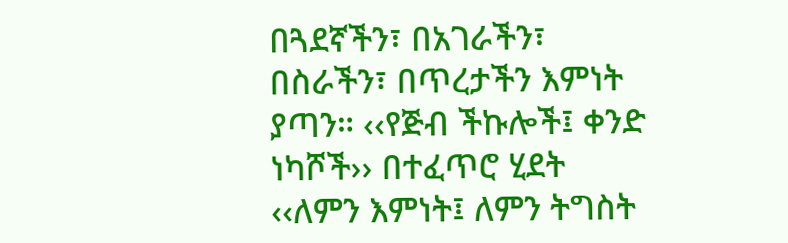በጓደኛችን፣ በአገራችን፣ በስራችን፣ በጥረታችን እምነት ያጣን። ‹‹የጅብ ችኩሎች፤ ቀንድ ነካሾች›› በተፈጥሮ ሂደት ‹‹ለምን እምነት፤ ለምን ትግስት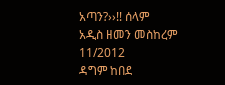አጣን?››!! ሰላም
አዲስ ዘመን መስከረም 11/2012
ዳግም ከበደ